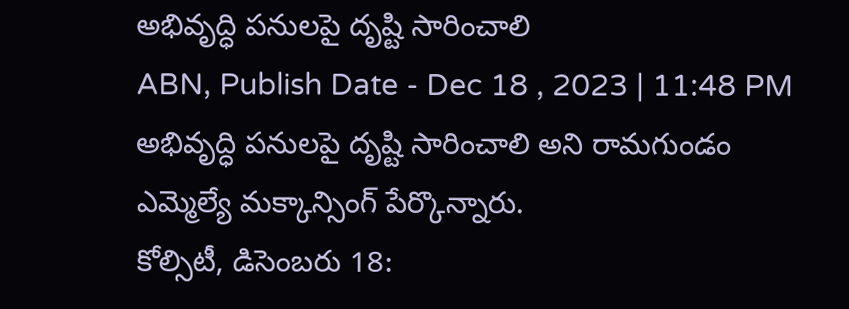అభివృద్ధి పనులపై దృష్టి సారించాలి
ABN, Publish Date - Dec 18 , 2023 | 11:48 PM
అభివృద్ధి పనులపై దృష్టి సారించాలి అని రామగుండం ఎమ్మెల్యే మక్కాన్సింగ్ పేర్కొన్నారు.
కోల్సిటీ, డిసెంబరు 18: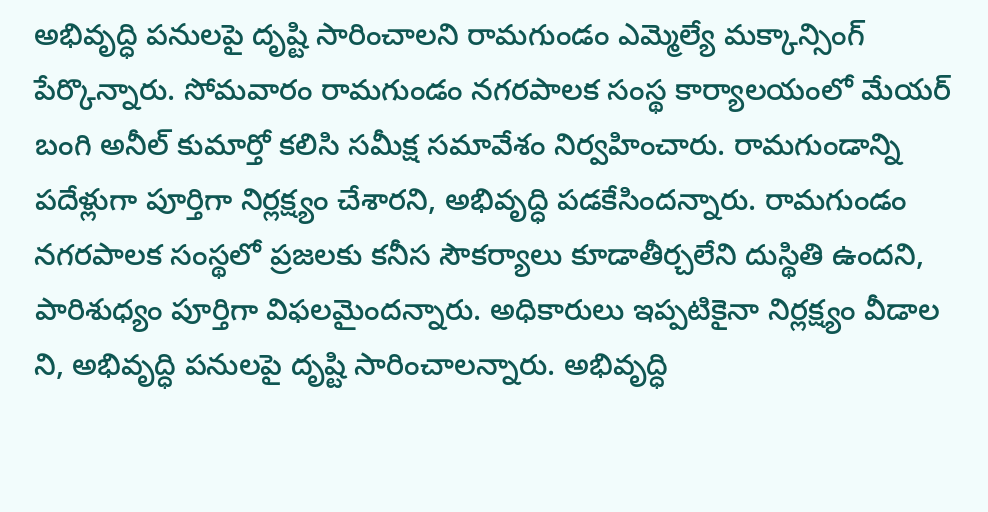అభివృద్ధి పనులపై దృష్టి సారించాలని రామగుండం ఎమ్మెల్యే మక్కాన్సింగ్ పేర్కొన్నారు. సోమవారం రామగుండం నగరపాలక సంస్థ కార్యాలయంలో మేయర్ బంగి అనీల్ కుమార్తో కలిసి సమీక్ష సమావేశం నిర్వహించారు. రామగుండాన్ని పదేళ్లుగా పూర్తిగా నిర్లక్ష్యం చేశారని, అభివృద్ధి పడకేసిందన్నారు. రామగుండం నగరపాలక సంస్థలో ప్రజలకు కనీస సౌకర్యాలు కూడాతీర్చలేని దుస్థితి ఉందని, పారిశుధ్యం పూర్తిగా విఫలమైందన్నారు. అధికారులు ఇప్పటికైనా నిర్లక్ష్యం వీడాల ని, అభివృద్ధి పనులపై దృష్టి సారించాలన్నారు. అభివృద్ధి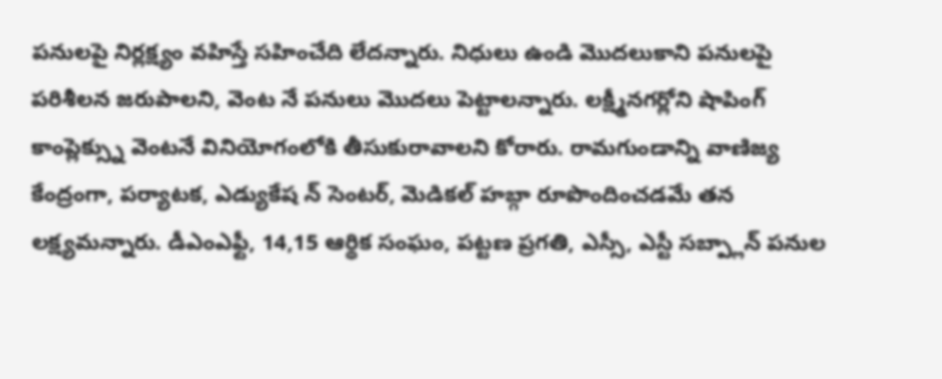పనులపై నిర్లక్ష్యం వహిస్తే సహించేది లేదన్నారు. నిధులు ఉండి మొదలుకాని పనులపై పరిశీలన జరుపాలని, వెంట నే పనులు మొదలు పెట్టాలన్నారు. లక్ష్మీనగర్లోని షాపింగ్ కాంప్లెక్స్ను వెంటనే వినియోగంలోకి తీసుకురావాలని కోరారు. రామగుండాన్ని వాణిజ్య కేంద్రంగా, పర్యాటక, ఎడ్యుకేష న్ సెంటర్, మెడికల్ హబ్గా రూపొందించడమే తన లక్ష్యమన్నారు. డీఎంఎఫ్టీ, 14,15 ఆర్థిక సంఘం, పట్టణ ప్రగతి, ఎస్సీ, ఎస్టీ సబ్ప్లాన్ పనుల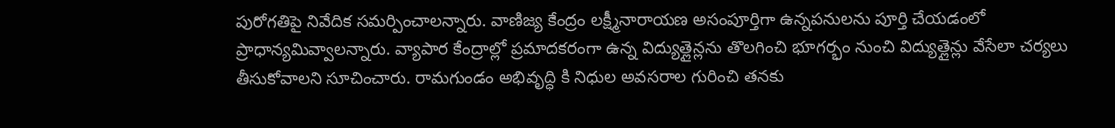పురోగతిపై నివేదిక సమర్పించాలన్నారు. వాణిజ్య కేంద్రం లక్ష్మీనారాయణ అసంపూర్తిగా ఉన్నపనులను పూర్తి చేయడంలో ప్రాధాన్యమివ్వాలన్నారు. వ్యాపార కేంద్రాల్లో ప్రమాదకరంగా ఉన్న విద్యుత్లైన్లను తొలగించి భూగర్భం నుంచి విద్యుత్లైన్లు వేసేలా చర్యలు తీసుకోవాలని సూచించారు. రామగుండం అభివృద్ధి కి నిధుల అవసరాల గురించి తనకు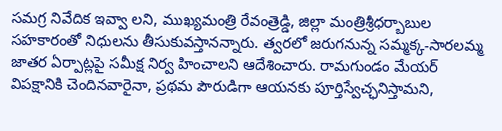సమగ్ర నివేదిక ఇవ్వా లని, ముఖ్యమంత్రి రేవంత్రెడ్డి, జిల్లా మంత్రిశ్రీధర్బాబుల సహకారంతో నిధులను తీసుకువస్తానన్నారు. త్వరలో జరుగనున్న సమ్మక్క-సారలమ్మ జాతర ఏర్పాట్లపై సమీక్ష నిర్వ హించాలని ఆదేశించారు. రామగుండం మేయర్ విపక్షానికి చెందినవారైనా, ప్రథమ పౌరుడిగా ఆయనకు పూర్తిస్వేచ్ఛనిస్తామని,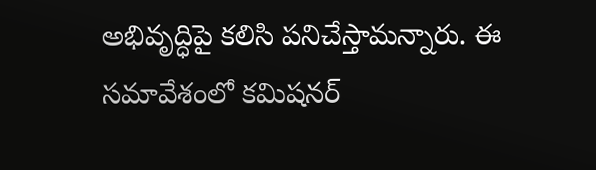అభివృద్ధిపై కలిసి పనిచేస్తామన్నారు. ఈ సమావేశంలో కమిషనర్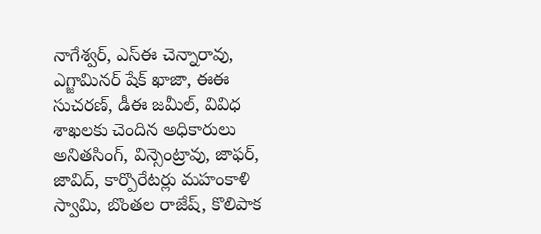నాగేశ్వర్, ఎస్ఈ చెన్నారావు, ఎగ్జామినర్ షేక్ ఖాజా, ఈఈ సుచరణ్, డీఈ జమీల్, వివిధ శాఖలకు చెందిన అధికారులు అనితసింగ్, విన్సెంట్రావు, జాఫర్, జావిద్, కార్పొరేటర్లు మహంకాళి స్వామి, బొంతల రాజేష్, కొలిపాక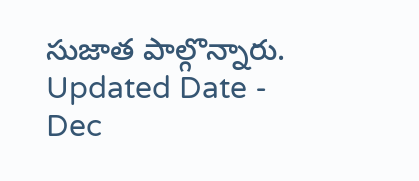సుజాత పాల్గొన్నారు.
Updated Date - Dec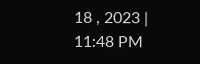18 , 2023 | 11:48 PM